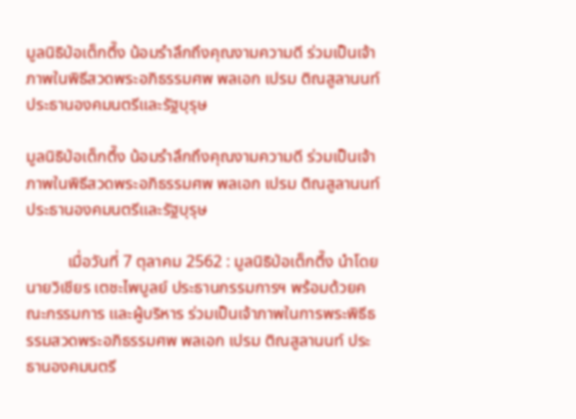มูลนิธิป่อเต็กตึ๊ง น้อมรำลึกถึงคุณงามความดี ร่วมเป็นเจ้าภาพในพิธีสวดพระอภิธรรมศพ พลเอก เปรม ติณสูลานนท์ ประธานองคมนตรีและรัฐบุรุษ

มูลนิธิป่อเต็กตึ๊ง น้อมรำลึกถึงคุณงามความดี ร่วมเป็นเจ้าภาพในพิธีสวดพระอภิธรรมศพ พลเอก เปรม ติณสูลานนท์ ประธานองคมนตรีและรัฐบุรุษ

          เมื่อวันที่ 7 ตุลาคม 2562 : มูลนิธิป่อเต็กตึ๊ง นำโดย นายวิเชียร เตชะไพบูลย์ ประธานกรรมการฯ พร้อมด้วยคณะกรรมการ และผู้บริหาร ร่วมเป็นเจ้าภาพในการพระพิธีธรรมสวดพระอภิธรรมศพ พลเอก เปรม ติณสูลานนท์ ประธานองคมนตรี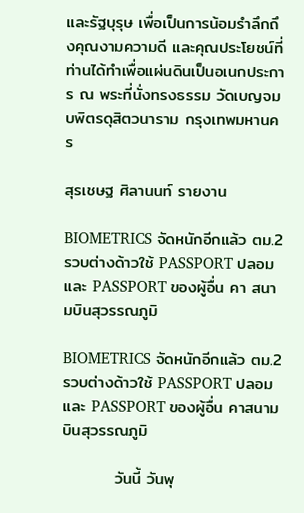และรัฐบุรุษ เพื่อเป็นการน้อมรำลึกถึงคุณงามความดี และคุณประโยชน์ที่ท่านได้ทำเพื่อแผ่นดินเป็นอเนกประการ ณ พระที่นั่งทรงธรรม วัดเบญจมบพิตรดุสิตวนาราม กรุงเทพมหานคร

สุรเชษฐ ศิลานนท์ รายงาน

BIOMETRICS จัดหนักอีกแล้ว ตม.2 รวบต่างด้าวใช้ PASSPORT ปลอม และ PASSPORT ของผู้อื่น คา สนามบินสุวรรณภูมิ

BIOMETRICS จัดหนักอีกแล้ว ตม.2 รวบต่างด้าวใช้ PASSPORT ปลอม และ PASSPORT ของผู้อื่น คาสนามบินสุวรรณภูมิ

         วันนี้ วันพุ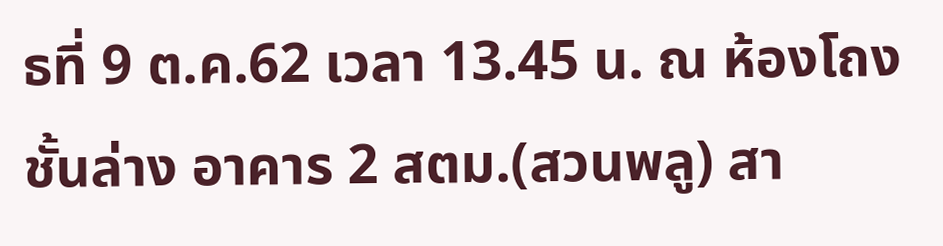ธที่ 9 ต.ค.62 เวลา 13.45 น. ณ ห้องโถงชั้นล่าง อาคาร 2 สตม.(สวนพลู) สา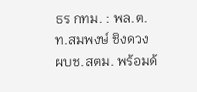ธร กทม. : พล.ต.ท.สมพงษ์ ชิงดวง ผบช.สตม. พร้อมด้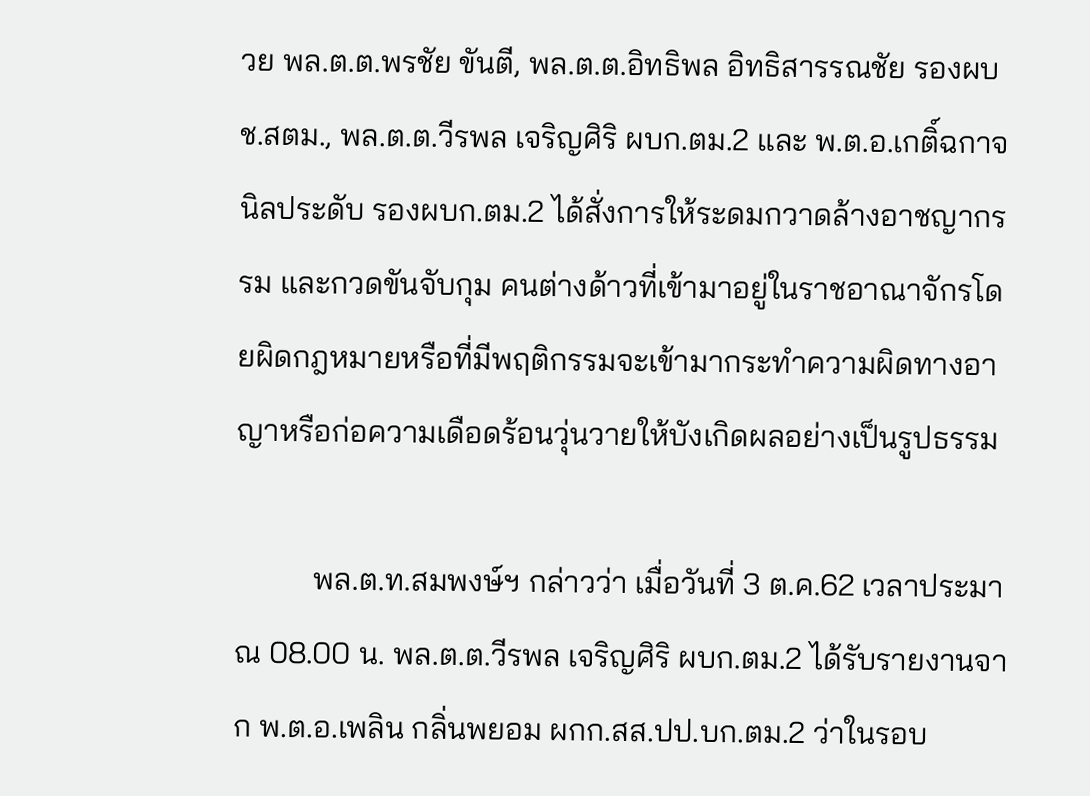วย พล.ต.ต.พรชัย ขันตี, พล.ต.ต.อิทธิพล อิทธิสารรณชัย รองผบช.สตม., พล.ต.ต.วีรพล เจริญศิริ ผบก.ตม.2 และ พ.ต.อ.เกติ์ฉกาจ นิลประดับ รองผบก.ตม.2 ได้สั่งการให้ระดมกวาดล้างอาชญากรรม และกวดขันจับกุม คนต่างด้าวที่เข้ามาอยู่ในราชอาณาจักรโดยผิดกฎหมายหรือที่มีพฤติกรรมจะเข้ามากระทำความผิดทางอาญาหรือก่อความเดือดร้อนวุ่นวายให้บังเกิดผลอย่างเป็นรูปธรรม

          พล.ต.ท.สมพงษ์ฯ กล่าวว่า เมื่อวันที่ 3 ต.ค.62 เวลาประมาณ 08.00 น. พล.ต.ต.วีรพล เจริญศิริ ผบก.ตม.2 ได้รับรายงานจาก พ.ต.อ.เพลิน กลิ่นพยอม ผกก.สส.ปป.บก.ตม.2 ว่าในรอบ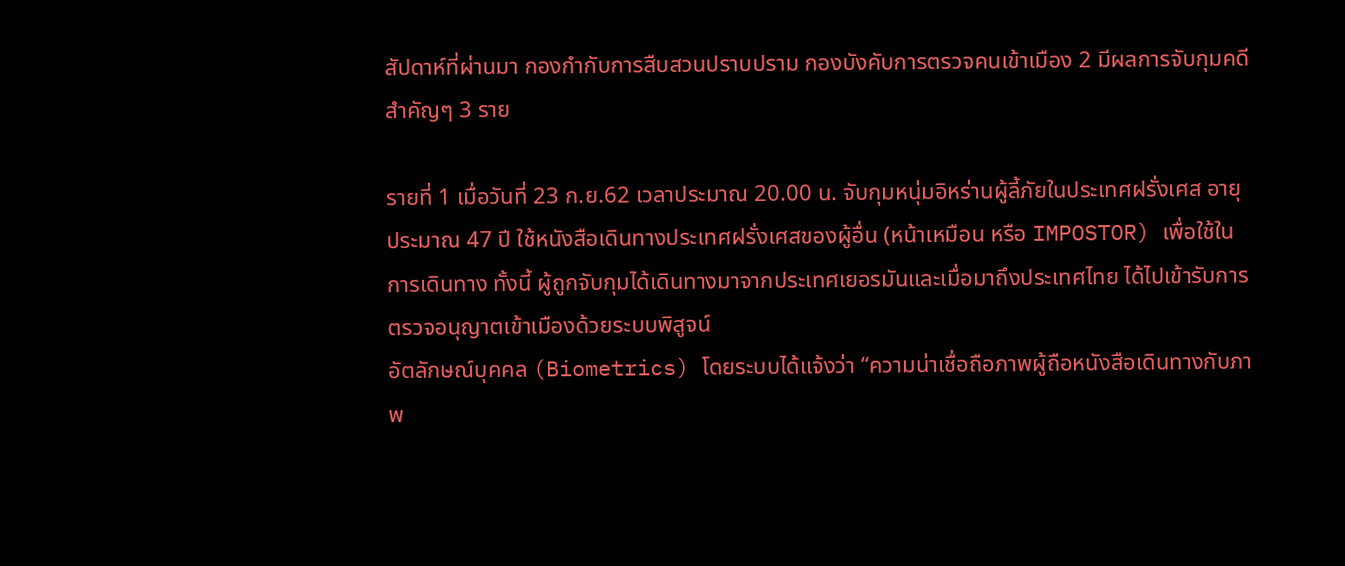สัปดาห์ที่ผ่านมา กองกำกับการสืบสวนปราบปราม กองบังคับการตรวจคนเข้าเมือง 2 มีผลการจับกุมคดีสำคัญๆ 3 ราย

รายที่ 1 เมื่อวันที่ 23 ก.ย.62 เวลาประมาณ 20.00 น. จับกุมหนุ่มอิหร่านผู้ลี้ภัยในประเทศฝรั่งเศส อายุประมาณ 47 ปี ใช้หนังสือเดินทางประเทศฝรั่งเศสของผู้อื่น (หน้าเหมือน หรือ IMPOSTOR) เพื่อใช้ในการเดินทาง ทั้งนี้ ผู้ถูกจับกุมได้เดินทางมาจากประเทศเยอรมันและเมื่อมาถึงประเทศไทย ได้ไปเข้ารับการตรวจอนุญาตเข้าเมืองด้วยระบบพิสูจน์
อัตลักษณ์บุคคล (Biometrics) โดยระบบได้แจ้งว่า “ความน่าเชื่อถือภาพผู้ถือหนังสือเดินทางกับภาพ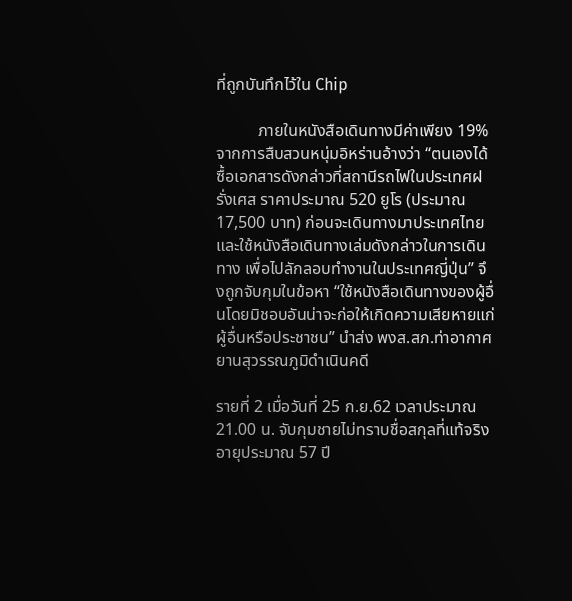ที่ถูกบันทึกไว้ใน Chip

          ภายในหนังสือเดินทางมีค่าเพียง 19% จากการสืบสวนหนุ่มอิหร่านอ้างว่า “ตนเองได้ซื้อเอกสารดังกล่าวที่สถานีรถไฟในประเทศฝรั่งเศส ราคาประมาณ 520 ยูโร (ประมาณ 17,500 บาท) ก่อนจะเดินทางมาประเทศไทยและใช้หนังสือเดินทางเล่มดังกล่าวในการเดินทาง เพื่อไปลักลอบทำงานในประเทศญี่ปุ่น” จึงถูกจับกุมในข้อหา “ใช้หนังสือเดินทางของผู้อื่นโดยมิชอบอันน่าจะก่อให้เกิดความเสียหายแก่ผู้อื่นหรือประชาชน” นำส่ง พงส.สภ.ท่าอากาศยานสุวรรณภูมิดำเนินคดี

รายที่ 2 เมื่อวันที่ 25 ก.ย.62 เวลาประมาณ 21.00 น. จับกุมชายไม่ทราบชื่อสกุลที่แท้จริง อายุประมาณ 57 ปี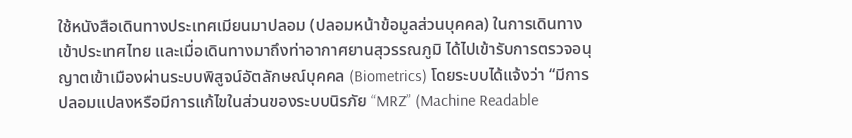ใช้หนังสือเดินทางประเทศเมียนมาปลอม (ปลอมหน้าข้อมูลส่วนบุคคล) ในการเดินทางเข้าประเทศไทย และเมื่อเดินทางมาถึงท่าอากาศยานสุวรรณภูมิ ได้ไปเข้ารับการตรวจอนุญาตเข้าเมืองผ่านระบบพิสูจน์อัตลักษณ์บุคคล (Biometrics) โดยระบบได้แจ้งว่า “มีการปลอมแปลงหรือมีการแก้ไขในส่วนของระบบนิรภัย “MRZ” (Machine Readable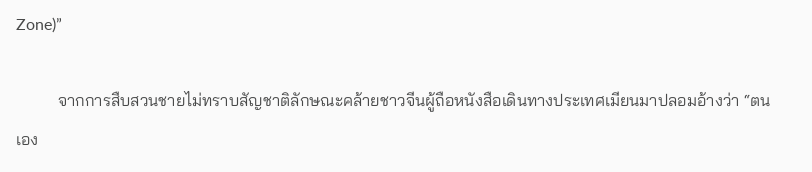Zone)”

          จากการสืบสวนชายไม่ทราบสัญชาติลักษณะคล้ายชาวจีนผู้ถือหนังสือเดินทางประเทศเมียนมาปลอมอ้างว่า “ตนเอง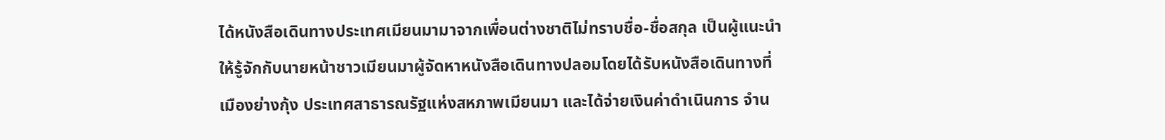ได้หนังสือเดินทางประเทศเมียนมามาจากเพื่อนต่างชาติไม่ทราบชื่อ-ชื่อสกุล เป็นผู้แนะนำให้รู้จักกับนายหน้าชาวเมียนมาผู้จัดหาหนังสือเดินทางปลอมโดยได้รับหนังสือเดินทางที่เมืองย่างกุ้ง ประเทศสาธารณรัฐแห่งสหภาพเมียนมา และได้จ่ายเงินค่าดำเนินการ จำน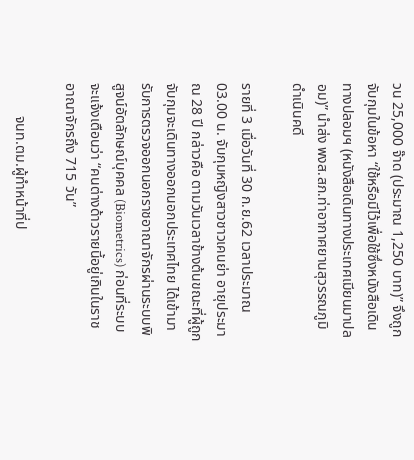วน 25,000 จ๊าด (ประมาณ 1,250 บาท)” จึงถูกจับกุมในข้อหา “ใช้หรือมีไว้เพื่อใช้ซึ่งหนังสือเดินทางปลอมฯ (หนังสือเดินทางประเทศเมียนมาปลอม)” นำส่ง พงส.สภ.ท่าอากาศยานสุวรรณภูมิดำเนินคดี

รายที่ 3 เมื่อวันที่ 30 ก.ย.62 เวลาประมาณ 03.00 น. จับกุมหญิงสาวชาวเคนย่า อายุประมาณ 28 ปี กล่าวคือ ตามวันเวลาข้างต้นขณะที่ผู้ถูกจับกุมจะเดินทางออกนอกประเทศไทย ได้เข้ามารับการตรวจออกนอกราชอาณาจักรผ่านระบบพิสูจน์อัตลักษณ์บุคคล (Biometrics) ก่อนที่ระบบจะแจ้งเตือนว่า “คนต่างด้าวรายนี้อยู่เกินในราชอาณาจักรถึง 715 วัน”

         จนท.ตม.ผู้ทำหน้าที่ป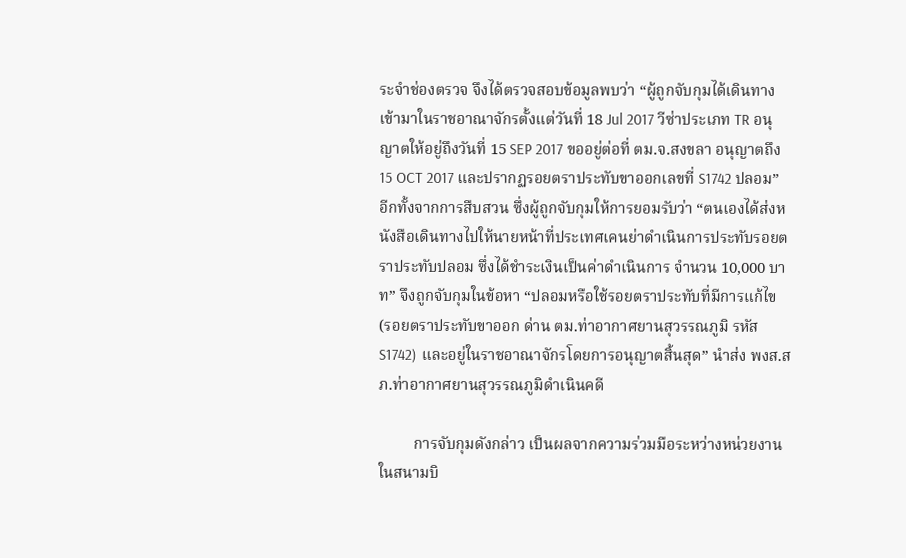ระจำช่องตรวจ จึงได้ตรวจสอบข้อมูลพบว่า “ผู้ถูกจับกุมได้เดินทางเข้ามาในราชอาณาจักรตั้งแต่วันที่ 18 Jul 2017 วีซ่าประเภท TR อนุญาตให้อยู่ถึงวันที่ 15 SEP 2017 ขออยู่ต่อที่ ตม.จ.สงขลา อนุญาตถึง 15 OCT 2017 และปรากฏรอยตราประทับขาออกเลขที่ S1742 ปลอม” อีกทั้งจากการสืบสวน ซึ่งผู้ถูกจับกุมให้การยอมรับว่า “ตนเองได้ส่งหนังสือเดินทางไปให้นายหน้าที่ประเทศเคนย่าดำเนินการประทับรอยตราประทับปลอม ซึ่งได้ชำระเงินเป็นค่าดำเนินการ จำนวน 10,000 บาท” จึงถูกจับกุมในข้อหา “ปลอมหรือใช้รอยตราประทับที่มีการแก้ไข (รอยตราประทับขาออก ด่าน ตม.ท่าอากาศยานสุวรรณภูมิ รหัส S1742) และอยู่ในราชอาณาจักรโดยการอนุญาตสิ้นสุด” นำส่ง พงส.สภ.ท่าอากาศยานสุวรรณภูมิดำเนินคดี

         การจับกุมดังกล่าว เป็นผลจากความร่วมมือระหว่างหน่วยงานในสนามบิ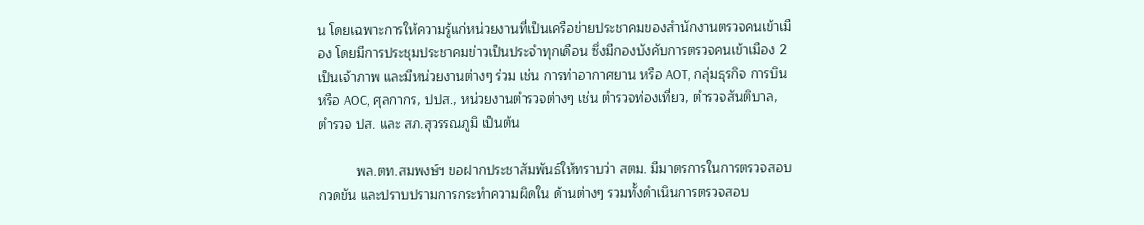น โดยเฉพาะการให้ความรู้แก่หน่วยงานที่เป็นเครือข่ายประชาคมของสำนักงานตรวจคนเข้าเมือง โดยมีการประชุมประชาคมข่าวเป็นประจำทุกเดือน ซึ่งมีกองบังคับการตรวจคนเข้าเมือง 2 เป็นเจ้าภาพ และมีหน่วยงานต่างๆ ร่วม เช่น การท่าอากาศยาน หรือ AOT, กลุ่มธุรกิจ การบิน หรือ AOC, ศุลกากร, ปปส., หน่วยงานตำรวจต่างๆ เช่น ตำรวจท่องเที่ยว, ตำรวจสันติบาล, ตำรวจ ปส. และ สภ.สุวรรณภูมิ เป็นต้น

          พล.ตท.สมพงษ์ฯ ขอฝากประชาสัมพันธ์ให้ทราบว่า สตม. มีมาตรการในการตรวจสอบ กวดขัน และปราบปรามการกระทำความผิดใน ด้านต่างๆ รวมทั้งดำเนินการตรวจสอบ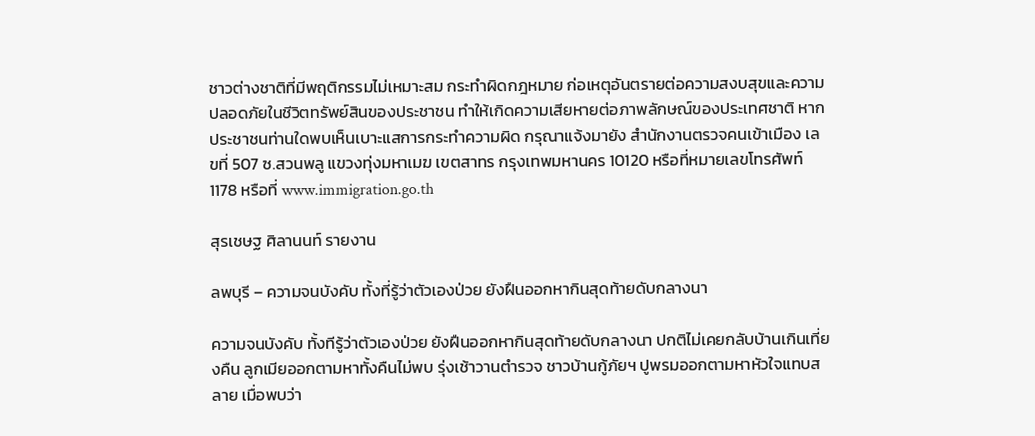ชาวต่างชาติที่มีพฤติกรรมไม่เหมาะสม กระทำผิดกฎหมาย ก่อเหตุอันตรายต่อความสงบสุขและความปลอดภัยในชีวิตทรัพย์สินของประชาชน ทำให้เกิดความเสียหายต่อภาพลักษณ์ของประเทศชาติ หากประชาชนท่านใดพบเห็นเบาะแสการกระทำความผิด กรุณาแจ้งมายัง สำนักงานตรวจคนเข้าเมือง เลขที่ 507 ซ.สวนพลู แขวงทุ่งมหาเมฆ เขตสาทร กรุงเทพมหานคร 10120 หรือที่หมายเลขโทรศัพท์ 1178 หรือที่ www.immigration.go.th

สุรเชษฐ ศิลานนท์ รายงาน

ลพบุรี – ความจนบังคับ ทั้งที่รู้ว่าตัวเองป่วย ยังฝืนออกหากินสุดท้ายดับกลางนา

ความจนบังคับ ทั้งทีรู้ว่าตัวเองป่วย ยังฝืนออกหากินสุดท้ายดับกลางนา ปกติไม่เคยกลับบ้านเกินเที่ยงคืน ลูกเมียออกตามหาทั้งคืนไม่พบ รุ่งเช้าวานตำรวจ ชาวบ้านกู้ภัยฯ ปูพรมออกตามหาหัวใจแทบสลาย เมื่อพบว่า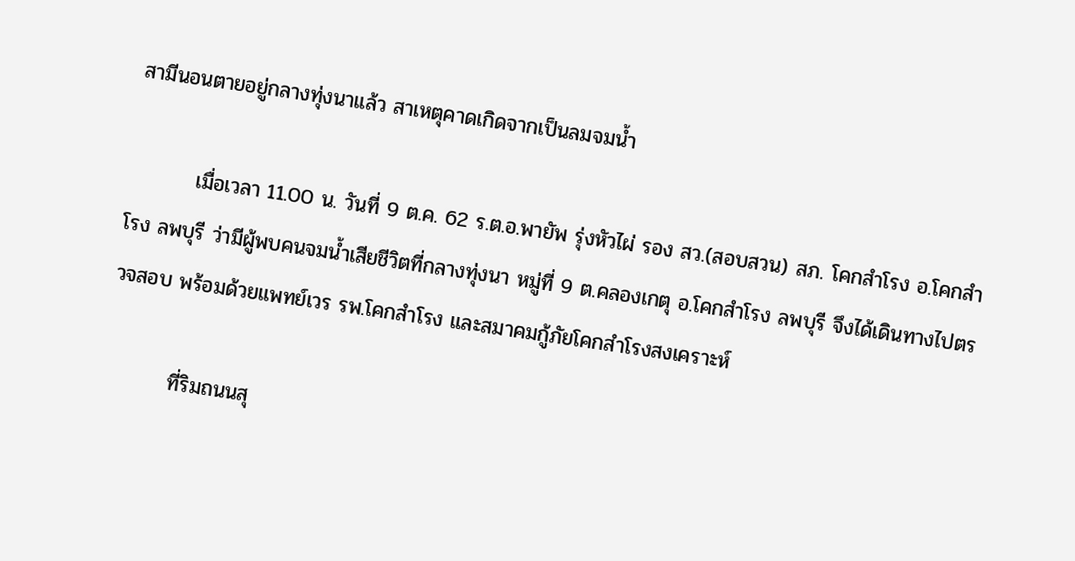สามีนอนตายอยู่กลางทุ่งนาแล้ว สาเหตุคาดเกิดจากเป็นลมจมน้ำ

         เมื่อเวลา 11.00 น. วันที่ 9 ต.ค. 62 ร.ต.อ.พายัพ รุ่งหัวไผ่ รอง สว.(สอบสวน) สภ. โคกสำโรง อ.โคกสำโรง ลพบุรี ว่ามีผู้พบคนจมน้ำเสียชีวิตที่กลางทุ่งนา หมู่ที่ 9 ต.คลองเกตุ อ.โคกสำโรง ลพบุรี จึงได้เดินทางไปตรวจสอบ พร้อมด้วยแพทย์เวร รพ.โคกสำโรง และสมาคมกู้ภัยโคกสำโรงสงเคราะห์

         ที่ริมถนนสุ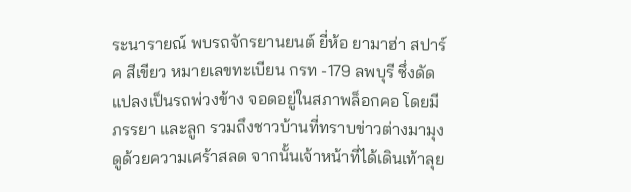ระนารายณ์ พบรถจักรยานยนต์ ยี่ห้อ ยามาฮ่า สปาร์ค สีเขียว หมายเลขทะเบียน กรท -179 ลพบุรี ซึ่งดัดแปลงเป็นรถพ่วงข้าง จอดอยู่ในสภาพล็อกคอ โดยมี ภรรยา และลูก รวมถึงชาวบ้านที่ทราบข่าวต่างมามุงดูด้วยความเศร้าสลด จากนั้นเจ้าหน้าที่ได้เดินเท้าลุย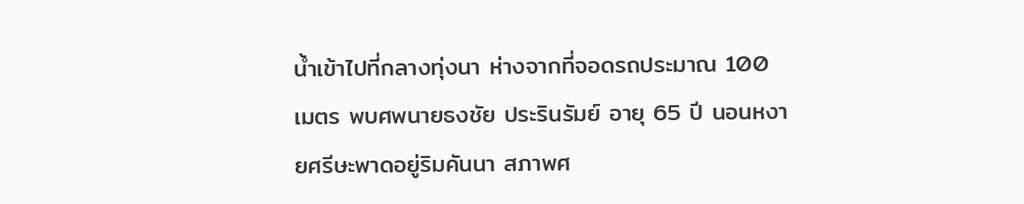น้ำเข้าไปที่กลางทุ่งนา ห่างจากที่จอดรถประมาณ 100 เมตร พบศพนายธงชัย ประรินรัมย์ อายุ 65 ปี นอนหงายศรีษะพาดอยู่ริมคันนา สภาพศ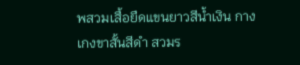พสวมเสื้อยืดแขนยาวสีน้ำเงิน กางเกงขาสั้นสีดำ สวมร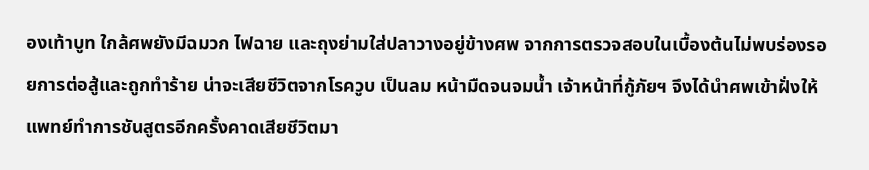องเท้าบูท ใกล้ศพยังมีฉมวก ไฟฉาย และถุงย่ามใส่ปลาวางอยู่ข้างศพ จากการตรวจสอบในเบื้องต้นไม่พบร่องรอยการต่อสู้และถูกทำร้าย น่าจะเสียชีวิตจากโรควูบ เป็นลม หน้ามืดจนจมน้ำ เจ้าหน้าที่กู้ภัยฯ จึงได้นำศพเข้าฝั่งให้แพทย์ทำการชันสูตรอีกครั้งคาดเสียชีวิตมา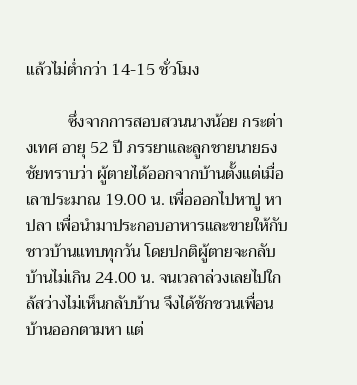แล้วไม่ต่ำกว่า 14-15 ชั่วโมง

          ซึ่งจากการสอบสวนนางน้อย กระต่างเทศ อายุ 52 ปี ภรรยาและลูกชายนายธงชัยทราบว่า ผู้ตายได้ออกจากบ้านตั้งแต่เมื่อเลาประมาณ 19.00 น. เพื่อออกไปหาปู หาปลา เพื่อนำมาประกอบอาหารและขายให้กับชาวบ้านแทบทุกวัน โดยปกติผู้ตายจะกลับบ้านไม่เกิน 24.00 น. จนเวลาล่วงเลยไปใกล้สว่างไม่เห็นกลับบ้าน จึงได้ชักชวนเพื่อนบ้านออกตามหา แต่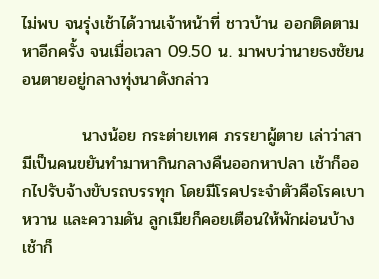ไม่พบ จนรุ่งเช้าได้วานเจ้าหน้าที่ ชาวบ้าน ออกติดตามหาอีกครั้ง จนเมื่อเวลา 09.50 น. มาพบว่านายธงชัยนอนตายอยู่กลางทุ่งนาดังกล่าว

          นางน้อย กระต่ายเทศ ภรรยาผู้ตาย เล่าว่าสามีเป็นคนขยันทำมาหากินกลางคืนออกหาปลา เช้าก็ออกไปรับจ้างขับรถบรรทุก โดยมีโรคประจำตัวคือโรคเบาหวาน และความดัน ลูกเมียก็คอยเตือนให้พักผ่อนบ้าง เช้าก็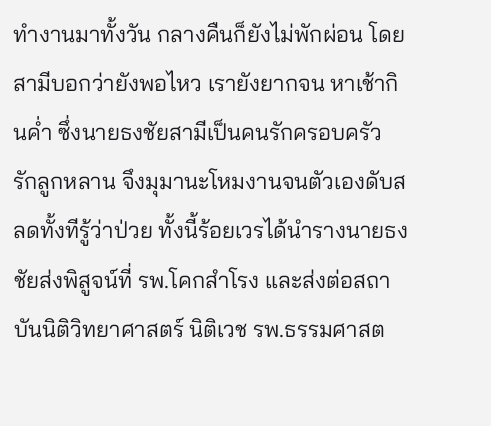ทำงานมาทั้งวัน กลางคืนก็ยังไม่พักผ่อน โดยสามีบอกว่ายังพอไหว เรายังยากจน หาเช้ากินค่ำ ซึ่งนายธงชัยสามีเป็นคนรักครอบครัว รักลูกหลาน จึงมุมานะโหมงานจนตัวเองดับสลดทั้งทีรู้ว่าป่วย ทั้งนี้ร้อยเวรได้นำรางนายธงชัยส่งพิสูจน์ที่ รพ.โคกสำโรง และส่งต่อสถาบันนิติวิทยาศาสตร์ นิติเวช รพ.ธรรมศาสต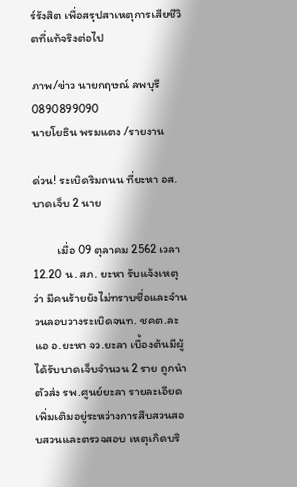ร์รังสิต เพื่อสรุปสาเหตุการเสียชีวิตที่แท้จริงต่อไป

ภาพ/ข่าว นายกฤษณ์ ลพบุรี 0890899090
นายโยธิน พรมแตง /รายงาน

ด่วน! ระเบิดริมถนน ที่ยะหา อส. บาดเจ็บ 2 นาย

         เมื่อ 09 ตุลาคม 2562 เวลา 12.20 น. สภ. ยะหา รับแจ้งเหตุว่า มีคนร้ายยังไม่ทราบชื่อและจำนวนลอบวางระเบิดจนท. ชคต.ละแอ อ.ยะหา จว.ยะลา เบื้องต้นมีผู้ได้รับบาดเจ็บจำนวน 2 ราย ถูกนำตัวส่ง รพ.ศูนย์ยะลา รายละเอียดเพิ่มเติมอยู่ระหว่างการสืบสวนสอบสวนและตรวจสอบ เหตุเกิดบริ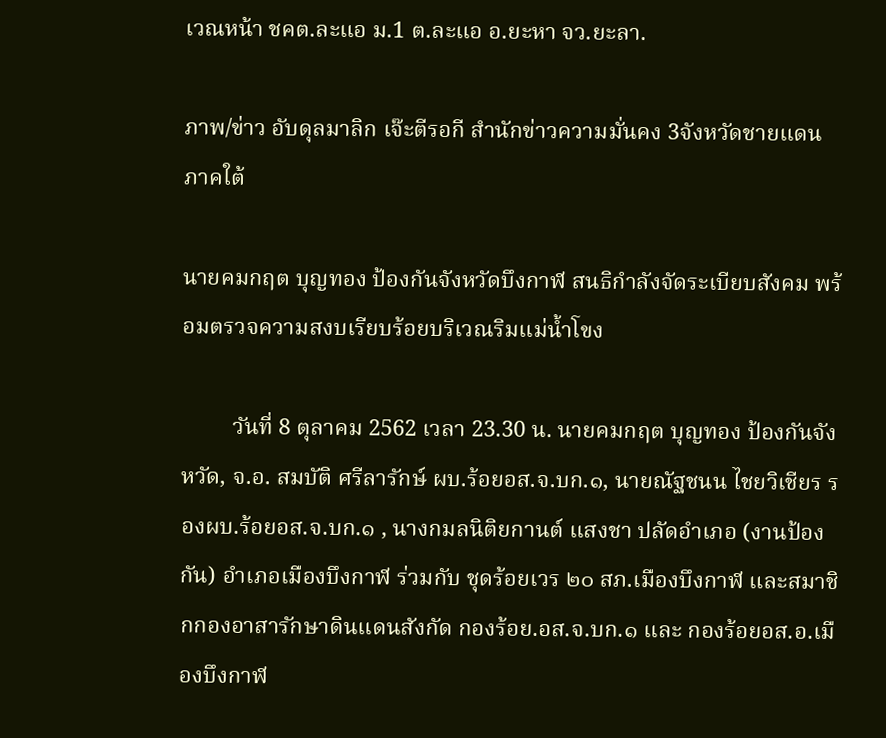เวณหน้า ชคต.ละแอ ม.1 ต.ละแอ อ.ยะหา จว.ยะลา.

ภาพ/ข่าว อับดุลมาลิก เจ๊ะตีรอกี สำนักข่าวความมั่นคง 3จังหวัดชายแดนภาคใต้

นายคมกฤต บุญทอง ป้องกันจังหวัดบึงกาฬ สนธิกำลังจัดระเบียบสังคม พร้อมตรวจความสงบเรียบร้อยบริเวณริมแม่น้ำโขง

         วันที่ 8 ตุลาคม 2562 เวลา 23.30 น. นายคมกฤต บุญทอง ป้องกันจังหวัด, จ.อ. สมบัติ ศรีลารักษ์ ผบ.ร้อยอส.จ.บก.๑, นายณัฐชนน ไชยวิเชียร รองผบ.ร้อยอส.จ.บก.๑ , นางกมลนิติยกานต์ แสงชา ปลัดอำเภอ (งานป้องกัน) อำเภอเมืองบึงกาฬ ร่วมกับ ชุดร้อยเวร ๒๐ สภ.เมืองบึงกาฬ และสมาชิกกองอาสารักษาดินแดนสังกัด กองร้อย.อส.จ.บก.๑ และ กองร้อยอส.อ.เมืองบึงกาฬ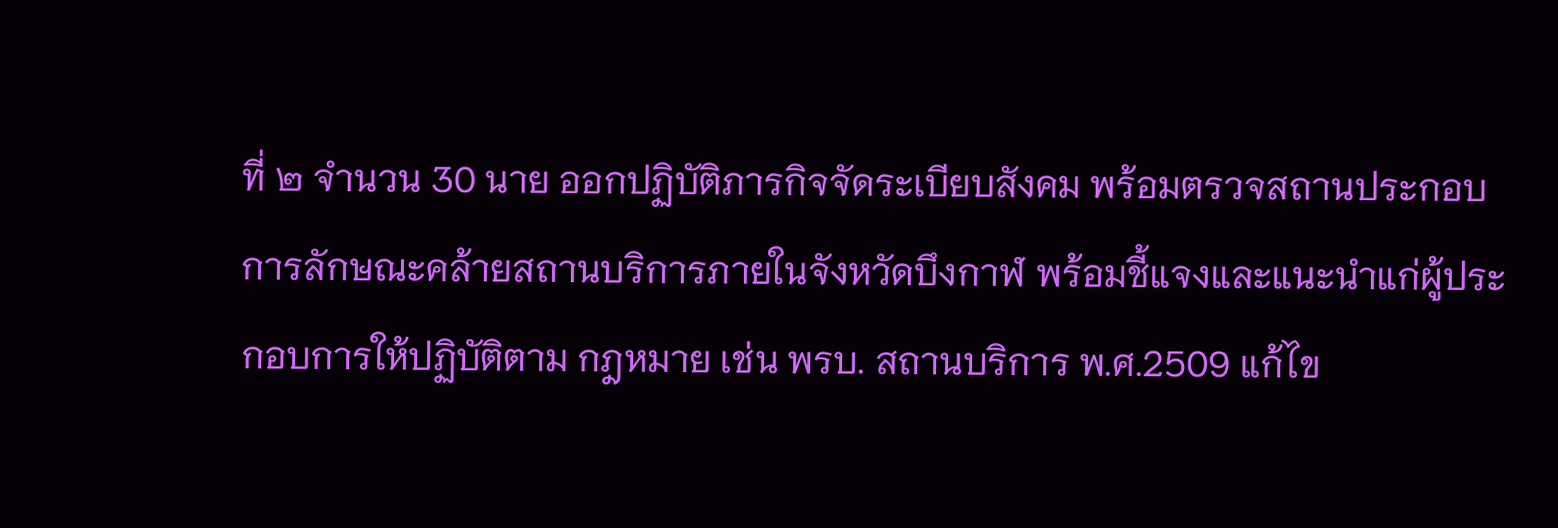ที่ ๒ จำนวน 30 นาย ออกปฏิบัติภารกิจจัดระเบียบสังคม พร้อมตรวจสถานประกอบการลักษณะคล้ายสถานบริการภายในจังหวัดบึงกาฬ พร้อมชี้แจงและแนะนำแก่ผู้ประกอบการให้ปฏิบัติตาม กฎหมาย เช่น พรบ. สถานบริการ พ.ศ.2509 แก้ไข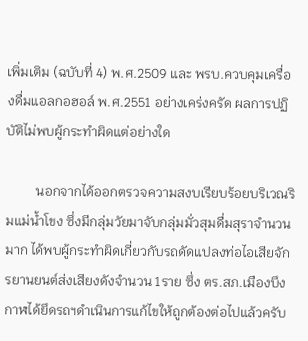เพิ่มเติม (ฉบับที่ 4) พ.ศ.2509 และ พรบ.ควบคุมเครื่องดื่มแอลกอฮอล์ พ.ศ.2551 อย่างเคร่งครัด ผลการปฏิบัติไม่พบผู้กระทำผิดแต่อย่างใด

         นอกจากได้ออกตรวจความสงบเรียบร้อยบริเวณริมแม่น้ำโขง ซึ่งมีกลุ่มวัยมาจับกลุ่มมั่วสุมดื่มสุราจำนวนมาก ได้พบผู้กระทำผิดเกี่ยวกับรถดัดแปลงท่อไอเสียจักรยานยนต์ส่งเสียงดังจำนวน 1ราย ซึ่ง ตร.สภ.เมืองบึงกาฬได้ยึดรถฯดำเนินการแก้ไขให้ถูกต้องต่อไปแล้วครับ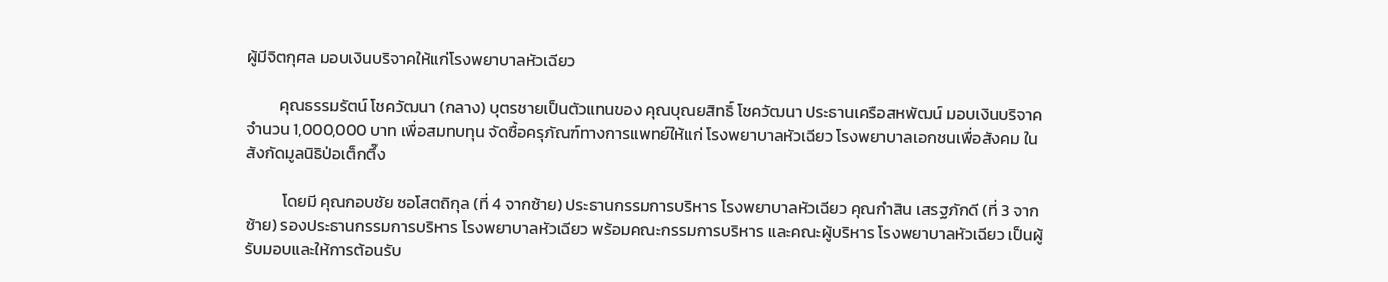ผู้มีจิตกุศล มอบเงินบริจาคให้แก่โรงพยาบาลหัวเฉียว

         คุณธรรมรัตน์ โชควัฒนา (กลาง) บุตรชายเป็นตัวแทนของ คุณบุณยสิทธิ์ โชควัฒนา ประธานเครือสหพัฒน์ มอบเงินบริจาคจำนวน 1,000,000 บาท เพื่อสมทบทุน จัดซื้อครุภัณฑ์ทางการแพทย์ให้แก่ โรงพยาบาลหัวเฉียว โรงพยาบาลเอกชนเพื่อสังคม ในสังกัดมูลนิธิป่อเต็กตึ๊ง

          โดยมี คุณกอบชัย ซอโสตถิกุล (ที่ 4 จากซ้าย) ประธานกรรมการบริหาร โรงพยาบาลหัวเฉียว คุณกำสิน เสรฐภักดี (ที่ 3 จากซ้าย) รองประธานกรรมการบริหาร โรงพยาบาลหัวเฉียว พร้อมคณะกรรมการบริหาร และคณะผู้บริหาร โรงพยาบาลหัวเฉียว เป็นผู้รับมอบและให้การต้อนรับ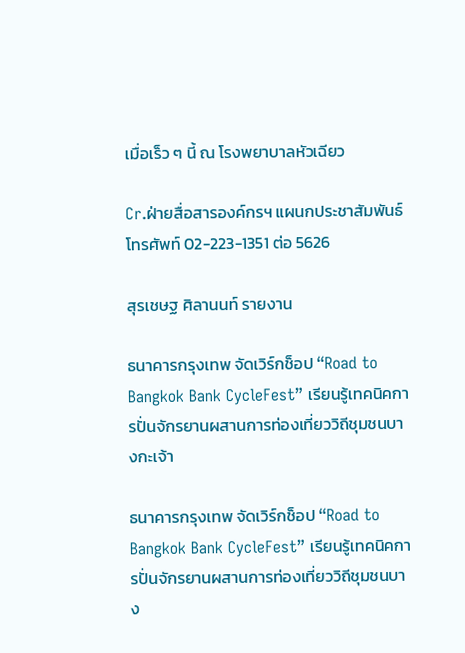เมื่อเร็ว ๆ นี้ ณ โรงพยาบาลหัวเฉียว

Cr.ฝ่ายสื่อสารองค์กรฯ แผนกประชาสัมพันธ์ โทรศัพท์ 02-223-1351 ต่อ 5626

สุรเชษฐ ศิลานนท์ รายงาน

ธนาคารกรุงเทพ จัดเวิร์กช็อป “Road to Bangkok Bank CycleFest” เรียนรู้เทคนิคการปั่นจักรยานผสานการท่องเที่ยววิถีชุมชนบางกะเจ้า

ธนาคารกรุงเทพ จัดเวิร์กช็อป “Road to Bangkok Bank CycleFest” เรียนรู้เทคนิคการปั่นจักรยานผสานการท่องเที่ยววิถีชุมชนบาง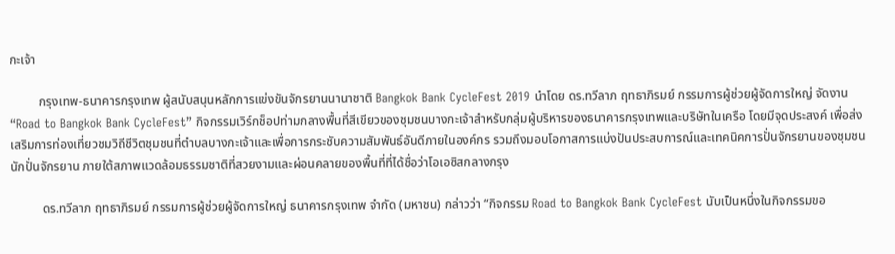กะเจ้า

         กรุงเทพ-ธนาคารกรุงเทพ ผู้สนับสนุนหลักการแข่งขันจักรยานนานาชาติ Bangkok Bank CycleFest 2019 นำโดย ดร.ทวีลาภ ฤทธาภิรมย์ กรรมการผู้ช่วยผู้จัดการใหญ่ จัดงาน “Road to Bangkok Bank CycleFest” กิจกรรมเวิร์กช็อปท่ามกลางพื้นที่สีเขียวของชุมชนบางกะเจ้าสำหรับกลุ่มผู้บริหารของธนาคารกรุงเทพและบริษัทในเครือ โดยมีจุดประสงค์ เพื่อส่งเสริมการท่องเที่ยวชมวิถีชีวิตชุมชนที่ตำบลบางกะเจ้าและเพื่อการกระชับความสัมพันธ์อันดีภายในองค์กร รวมถึงมอบโอกาสการแบ่งปันประสบการณ์และเทคนิคการปั่นจักรยานของชุมชนนักปั่นจักรยาน ภายใต้สภาพแวดล้อมธรรมชาติที่สวยงามและผ่อนคลายของพื้นที่ที่ได้ชื่อว่าโอเอซิสกลางกรุง

          ดร.ทวีลาภ ฤทธาภิรมย์ กรรมการผู้ช่วยผู้จัดการใหญ่ ธนาคารกรุงเทพ จำกัด (มหาชน) กล่าวว่า “กิจกรรม Road to Bangkok Bank CycleFest นับเป็นหนึ่งในกิจกรรมขอ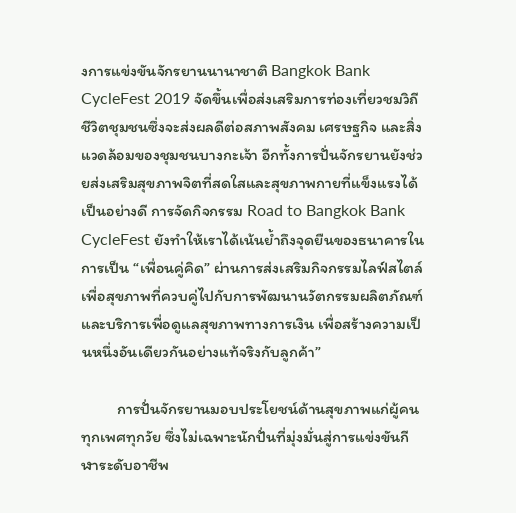งการแข่งขันจักรยานนานาชาติ Bangkok Bank CycleFest 2019 จัดขึ้นเพื่อส่งเสริมการท่องเที่ยวชมวิถีชีวิตชุมชนซึ่งจะส่งผลดีต่อสภาพสังคม เศรษฐกิจ และสิ่งแวดล้อมของชุมชนบางกะเจ้า อีกทั้งการปั่นจักรยานยังช่วยส่งเสริมสุขภาพจิตที่สดใสและสุขภาพกายที่แข็งแรงได้เป็นอย่างดี การจัดกิจกรรม Road to Bangkok Bank CycleFest ยังทำให้เราได้เน้นย้ำถึงจุดยืนของธนาคารในการเป็น “เพื่อนคู่คิด” ผ่านการส่งเสริมกิจกรรมไลฟ์สไตล์เพื่อสุขภาพที่ควบคู่ไปกับการพัฒนานวัตกรรมผลิตภัณฑ์และบริการเพื่อดูแลสุขภาพทางการเงิน เพื่อสร้างความเป็นหนึ่งอันเดียวกันอย่างแท้จริงกับลูกค้า”

          การปั่นจักรยานมอบประโยชน์ด้านสุขภาพแก่ผู้คนทุกเพศทุกวัย ซึ่งไม่เฉพาะนักปั่นที่มุ่งมั่นสู่การแข่งขันกีฬาระดับอาชีพ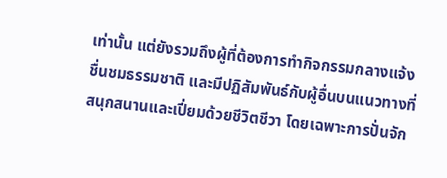เท่านั้น แต่ยังรวมถึงผู้ที่ต้องการทำกิจกรรมกลางแจ้ง ชื่นชมธรรมชาติ และมีปฏิสัมพันธ์กับผู้อื่นบนแนวทางที่สนุกสนานและเปี่ยมด้วยชีวิตชีวา โดยเฉพาะการปั่นจัก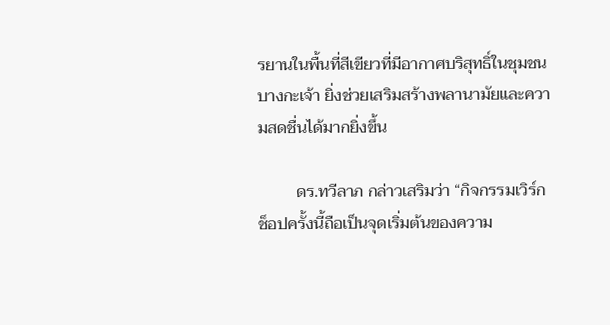รยานในพื้นที่สีเขียวที่มีอากาศบริสุทธิ์ในชุมชนบางกะเจ้า ยิ่งช่วยเสริมสร้างพลานามัยและความสดชื่นได้มากยิ่งขึ้น

         ดร.ทวีลาภ กล่าวเสริมว่า “กิจกรรมเวิร์กช็อปครั้งนี้ถือเป็นจุดเริ่มต้นของความ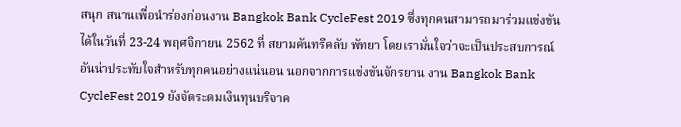สนุก สนานเพื่อนำร่องก่อนงาน Bangkok Bank CycleFest 2019 ซึ่งทุกคนสามารถมาร่วมแข่งขันได้ในวันที่ 23-24 พฤศจิกายน 2562 ที่ สยามคันทรีคลับ พัทยา โดยเรามั่นใจว่าจะเป็นประสบการณ์อันน่าประทับใจสำหรับทุกคนอย่างแน่นอน นอกจากการแข่งขันจักรยาน งาน Bangkok Bank CycleFest 2019 ยังจัดระดมเงินทุนบริจาค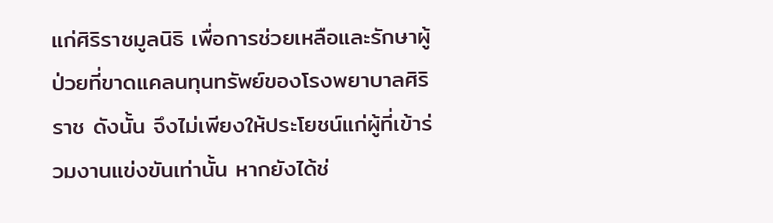แก่ศิริราชมูลนิธิ เพื่อการช่วยเหลือและรักษาผู้ป่วยที่ขาดแคลนทุนทรัพย์ของโรงพยาบาลศิริราช ดังนั้น จึงไม่เพียงให้ประโยชน์แก่ผู้ที่เข้าร่วมงานแข่งขันเท่านั้น หากยังได้ช่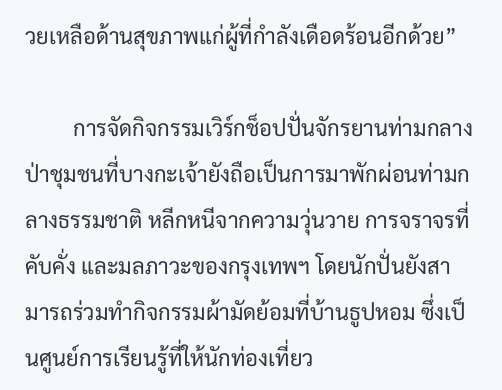วยเหลือด้านสุขภาพแก่ผู้ที่กำลังเดือดร้อนอีกด้วย”

         การจัดกิจกรรมเวิร์กช็อปปั่นจักรยานท่ามกลางป่าชุมชนที่บางกะเจ้ายังถือเป็นการมาพักผ่อนท่ามกลางธรรมชาติ หลีกหนีจากความวุ่นวาย การจราจรที่คับคั่ง และมลภาวะของกรุงเทพฯ โดยนักปั่นยังสามารถร่วมทำกิจกรรมผ้ามัดย้อมที่บ้านธูปหอม ซึ่งเป็นศูนย์การเรียนรู้ที่ให้นักท่องเที่ยว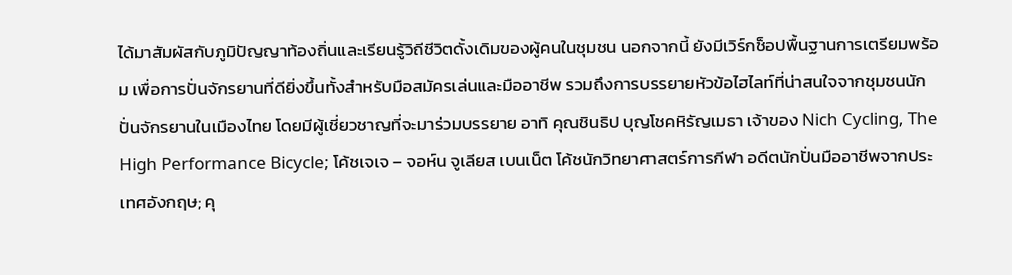ได้มาสัมผัสกับภูมิปัญญาท้องถิ่นและเรียนรู้วิถีชีวิตดั้งเดิมของผู้คนในชุมชน นอกจากนี้ ยังมีเวิร์กช็อปพื้นฐานการเตรียมพร้อม เพื่อการปั่นจักรยานที่ดียิ่งขึ้นทั้งสำหรับมือสมัครเล่นและมืออาชีพ รวมถึงการบรรยายหัวข้อไฮไลท์ที่น่าสนใจจากชุมชนนักปั่นจักรยานในเมืองไทย โดยมีผู้เชี่ยวชาญที่จะมาร่วมบรรยาย อาทิ คุณชินธิป บุญโชคหิรัญเมธา เจ้าของ Nich Cycling, The High Performance Bicycle; โค้ชเจเจ – จอห์น จูเลียส เบนเน็ต โค้ชนักวิทยาศาสตร์การกีฬา อดีตนักปั่นมืออาชีพจากประเทศอังกฤษ; คุ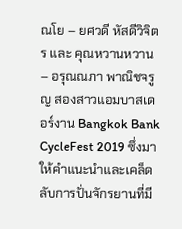ณโย – ยศวดี หัสดีวิจิตร และ คุณหวานหวาน – อรุณณภา พาณิชจรูญ สองสาวแอมบาสเดอร์งาน Bangkok Bank CycleFest 2019 ซึ่งมาให้คำแนะนำและเคล็ดลับการปั่นจักรยานที่มี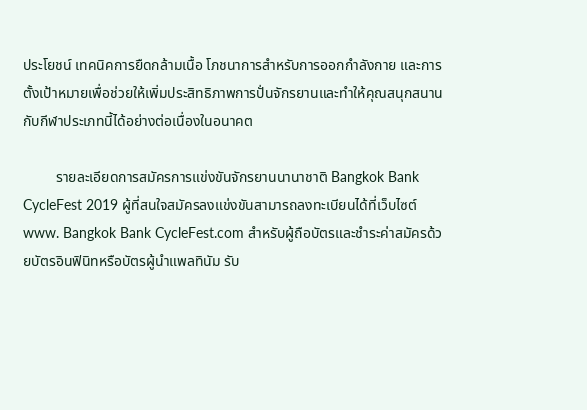ประโยชน์ เทคนิคการยืดกล้ามเนื้อ โภชนาการสำหรับการออกกำลังกาย และการตั้งเป้าหมายเพื่อช่วยให้เพิ่มประสิทธิภาพการปั่นจักรยานและทำให้คุณสนุกสนานกับกีฬาประเภทนี้ได้อย่างต่อเนื่องในอนาคต

         รายละเอียดการสมัครการแข่งขันจักรยานนานาชาติ Bangkok Bank CycleFest 2019 ผู้ที่สนใจสมัครลงแข่งขันสามารถลงทะเบียนได้ที่เว็บไซต์ www. Bangkok Bank CycleFest.com สำหรับผู้ถือบัตรและชำระค่าสมัครด้วยบัตรอินฟินิทหรือบัตรผู้นำแพลทินัม รับ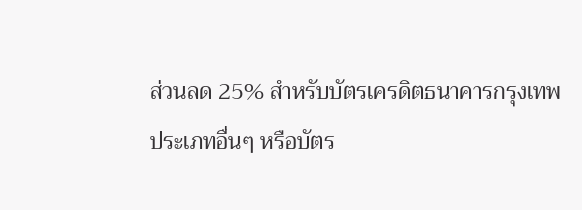ส่วนลด 25% สำหรับบัตรเครดิตธนาคารกรุงเทพประเภทอื่นๆ หรือบัตร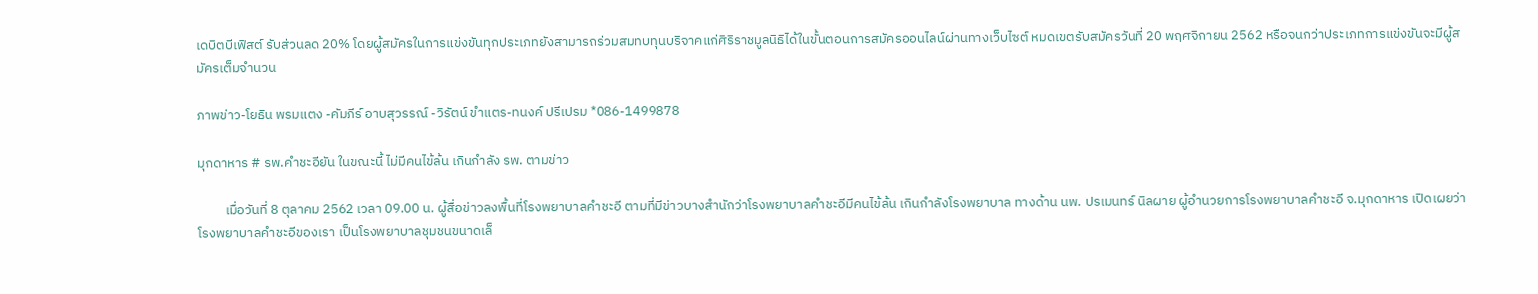เดบิตบีเฟิสต์ รับส่วนลด 20% โดยผู้สมัครในการแข่งขันทุกประเภทยังสามารถร่วมสมทบทุนบริจาคแก่ศิริราชมูลนิธิได้ในขั้นตอนการสมัครออนไลน์ผ่านทางเว็บไซต์ หมดเขตรับสมัครวันที่ 20 พฤศจิกายน 2562 หรือจนกว่าประเภทการแข่งขันจะมีผู้สมัครเต็มจำนวน

ภาพข่าว-โยธิน พรมแตง -คัมภีร์ อาบสุวรรณ์ -วิรัตน์ ขำแตร-ทนงค์ ปรีเปรม *086-1499878

มุกดาหาร # รพ.คำชะอียัน ในขณะนี้ ไม่มีคนไข้ล้น เกินกำลัง รพ. ตามข่าว

         เมื่อวันที่ 8 ตุลาคม 2562 เวลา 09.00 น. ผู้สื่อข่าวลงพื้นที่โรงพยาบาลคำชะอี ตามที่มีข่าวบางสำนักว่าโรงพยาบาลคำชะอีมีคนไข้ล้น เกินกำลังโรงพยาบาล ทางด้าน นพ. ปรเมนทร์ นิลผาย ผู้อำนวยการโรงพยาบาลคำชะอี จ.มุกดาหาร เปิดเผยว่าโรงพยาบาลคำชะอีของเรา เป็นโรงพยาบาลชุมชนขนาดเล็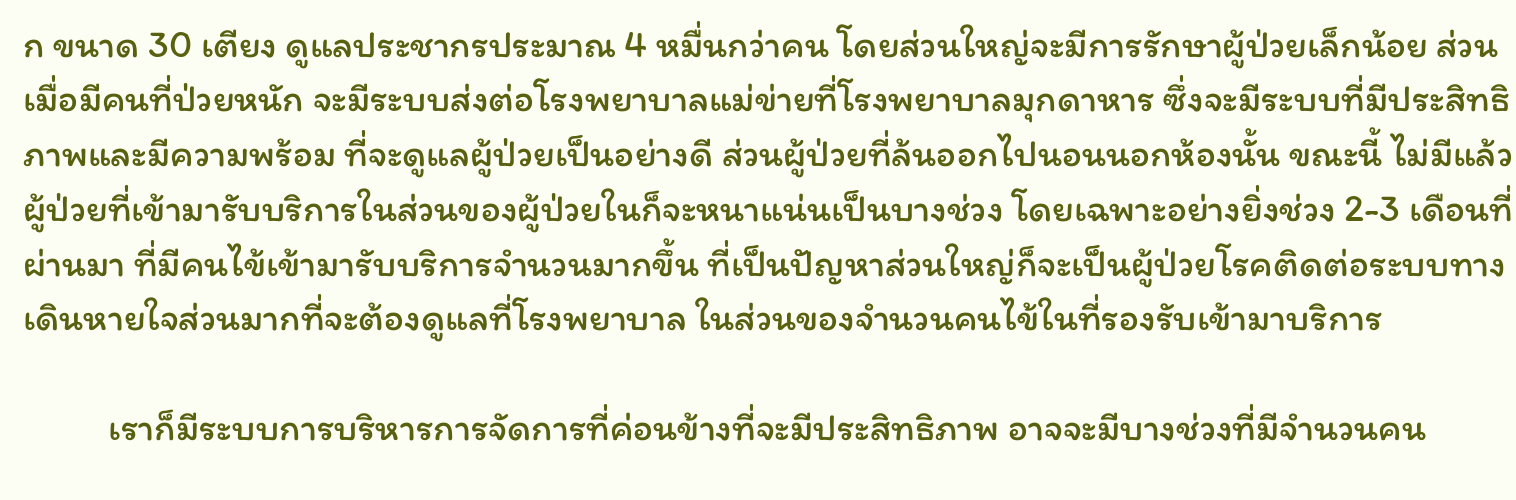ก ขนาด 30 เตียง ดูแลประชากรประมาณ 4 หมื่นกว่าคน โดยส่วนใหญ่จะมีการรักษาผู้ป่วยเล็กน้อย ส่วนเมื่อมีคนที่ป่วยหนัก จะมีระบบส่งต่อโรงพยาบาลแม่ข่ายที่โรงพยาบาลมุกดาหาร ซึ่งจะมีระบบที่มีประสิทธิภาพและมีความพร้อม ที่จะดูแลผู้ป่วยเป็นอย่างดี ส่วนผู้ป่วยที่ล้นออกไปนอนนอกห้องนั้น ขณะนี้ ไม่มีแล้ว ผู้ป่วยที่เข้ามารับบริการในส่วนของผู้ป่วยในก็จะหนาแน่นเป็นบางช่วง โดยเฉพาะอย่างยิ่งช่วง 2-3 เดือนที่ผ่านมา ที่มีคนไข้เข้ามารับบริการจำนวนมากขึ้น ที่เป็นปัญหาส่วนใหญ่ก็จะเป็นผู้ป่วยโรคติดต่อระบบทางเดินหายใจส่วนมากที่จะต้องดูแลที่โรงพยาบาล ในส่วนของจำนวนคนไข้ในที่รองรับเข้ามาบริการ

          เราก็มีระบบการบริหารการจัดการที่ค่อนข้างที่จะมีประสิทธิภาพ อาจจะมีบางช่วงที่มีจำนวนคน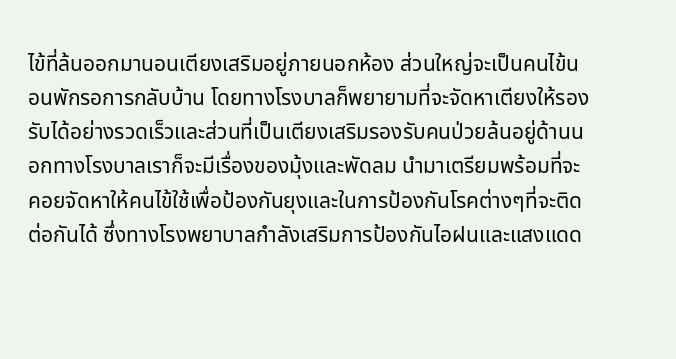ไข้ที่ล้นออกมานอนเตียงเสริมอยู่ภายนอกห้อง ส่วนใหญ่จะเป็นคนไข้นอนพักรอการกลับบ้าน โดยทางโรงบาลก็พยายามที่จะจัดหาเตียงให้รองรับได้อย่างรวดเร็วและส่วนที่เป็นเตียงเสริมรองรับคนป่วยล้นอยู่ด้านนอกทางโรงบาลเราก็จะมีเรื่องของมุ้งและพัดลม นำมาเตรียมพร้อมที่จะคอยจัดหาให้คนไข้ใช้เพื่อป้องกันยุงและในการป้องกันโรคต่างๆที่จะติดต่อกันได้ ซึ่งทางโรงพยาบาลกำลังเสริมการป้องกันไอฝนและแสงแดด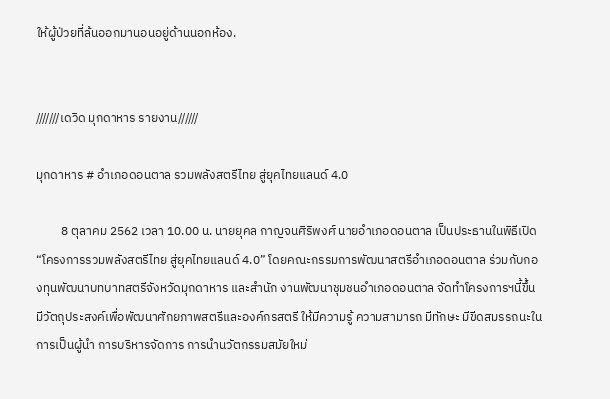ให้ผู้ป่วยที่ล้นออกมานอนอยู่ด้านนอกห้อง.


///////เดวิด มุกดาหาร รายงาน//////

มุกดาหาร # อำเภอดอนตาล รวมพลังสตรีไทย สู่ยุคไทยแลนด์ 4.0

         8 ตุลาคม 2562 เวลา 10.00 น. นายยุคล กาญจนศิริพงศ์ นายอำเภอดอนตาล เป็นประธานในพิธีเปิด “โครงการรวมพลังสตรีไทย สู่ยุคไทยแลนด์ 4.0” โดยคณะกรรมการพัฒนาสตรีอำเภอดอนตาล ร่วมกับกองทุนพัฒนาบทบาทสตรีจังหวัดมุกดาหาร และสำนัก งานพัฒนาชุมชนอำเภอดอนตาล จัดทำโครงการฯนี้ขึ้น มีวัตถุประสงค์เพื่อพัฒนาศักยภาพสตรีและองค์กรสตรี ให้มีความรู้ ความสามารถ มีทักษะ มีขีดสมรรถนะในการเป็นผู้นำ การบริหารจัดการ การนำนวัตกรรมสมัยใหม่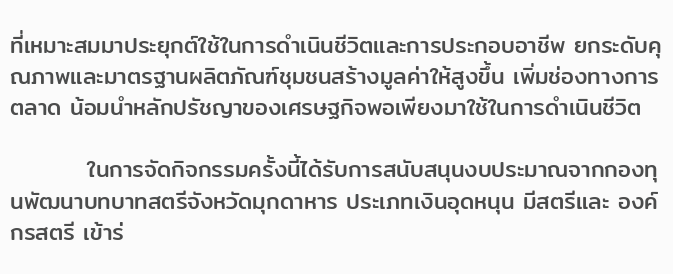ที่เหมาะสมมาประยุกต์ใช้ในการดำเนินชีวิตและการประกอบอาชีพ ยกระดับคุณภาพและมาตรฐานผลิตภัณฑ์ชุมชนสร้างมูลค่าให้สูงขึ้น เพิ่มช่องทางการตลาด น้อมนำหลักปรัชญาของเศรษฐกิจพอเพียงมาใช้ในการดำเนินชีวิต

         ในการจัดกิจกรรมครั้งนี้ได้รับการสนับสนุนงบประมาณจากกองทุนพัฒนาบทบาทสตรีจังหวัดมุกดาหาร ประเภทเงินอุดหนุน มีสตรีและ องค์กรสตรี เข้าร่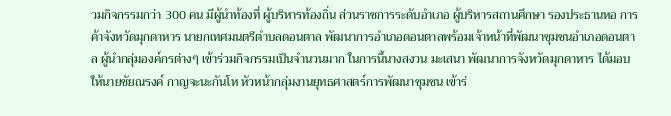วมกิจกรรมกว่า 300 คน มีผู้นำท้องที่ ผู้บริหารท้องถิ่น ส่วนราชการระดับอำเภอ ผู้บริหารสถานศึกษา รองประธานหอ การค้าจังหวัดมุกดาหาร นายกเทศมนตรีตำบลดอนตาล พัฒนาการอำเภอดอนตาลพร้อมเจ้าหน้าที่พัฒนาชุมชนอำเภอดอนตาล ผู้นำกลุ่มองค์กรต่างๆ เข้าร่วมกิจกรรมเป็นจำนวนมาก ในการนี้นางสงวน มะเสนา พัฒนาการจังหวัดมุกดาหาร ได้มอบให้นายชัยณรงค์ กาญจะนะกันโห หัวหน้ากลุ่มงานยุทธศาสตร์การพัฒนาชุมชน เข้าร่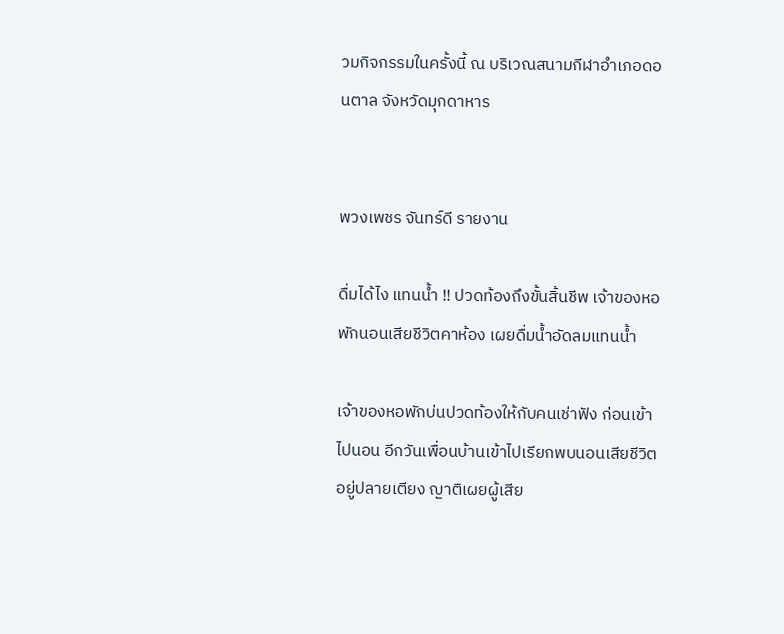วมกิจกรรมในครั้งนี้ ณ บริเวณสนามกีฬาอำเภอดอนตาล จังหวัดมุกดาหาร


พวงเพชร จันทร์ดี รายงาน

ดื่มได้ไง แทนน้ำ !! ปวดท้องถึงขั้นสิ้นชีพ เจ้าของหอพักนอนเสียชีวิตคาห้อง เผยดื่มน้ำอัดลมแทนน้ำ

เจ้าของหอพักบ่นปวดท้องให้กับคนเช่าฟัง ก่อนเข้าไปนอน อีกวันเพื่อนบ้านเข้าไปเรียกพบนอนเสียชีวิตอยู่ปลายเตียง ญาติเผยผู้เสีย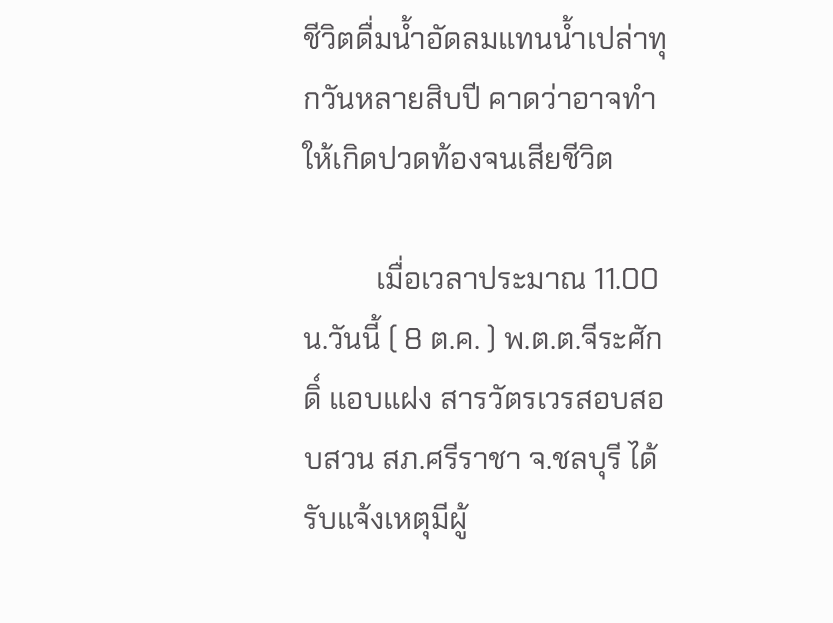ชีวิตดื่มน้ำอัดลมแทนน้ำเปล่าทุกวันหลายสิบปี คาดว่าอาจทำให้เกิดปวดท้องจนเสียชีวิต

          เมื่อเวลาประมาณ 11.00 น.วันนี้ ( 8 ต.ค. ) พ.ต.ต.จีระศักดิ์ แอบแฝง สารวัตรเวรสอบสอบสวน สภ.ศรีราชา จ.ชลบุรี ได้รับแจ้งเหตุมีผู้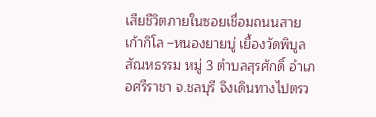เสียชีวิตภายในซอยเชื่อมถนนสายเก้ากิโล –หนองยายบู่ เยื้องวัดพิบูลสัณหธรรม หมู่ 3 ตำบลสุรศักดิ์ อำเภอศรีราชา จ.ชลบุรี จึงเดินทางไปตรว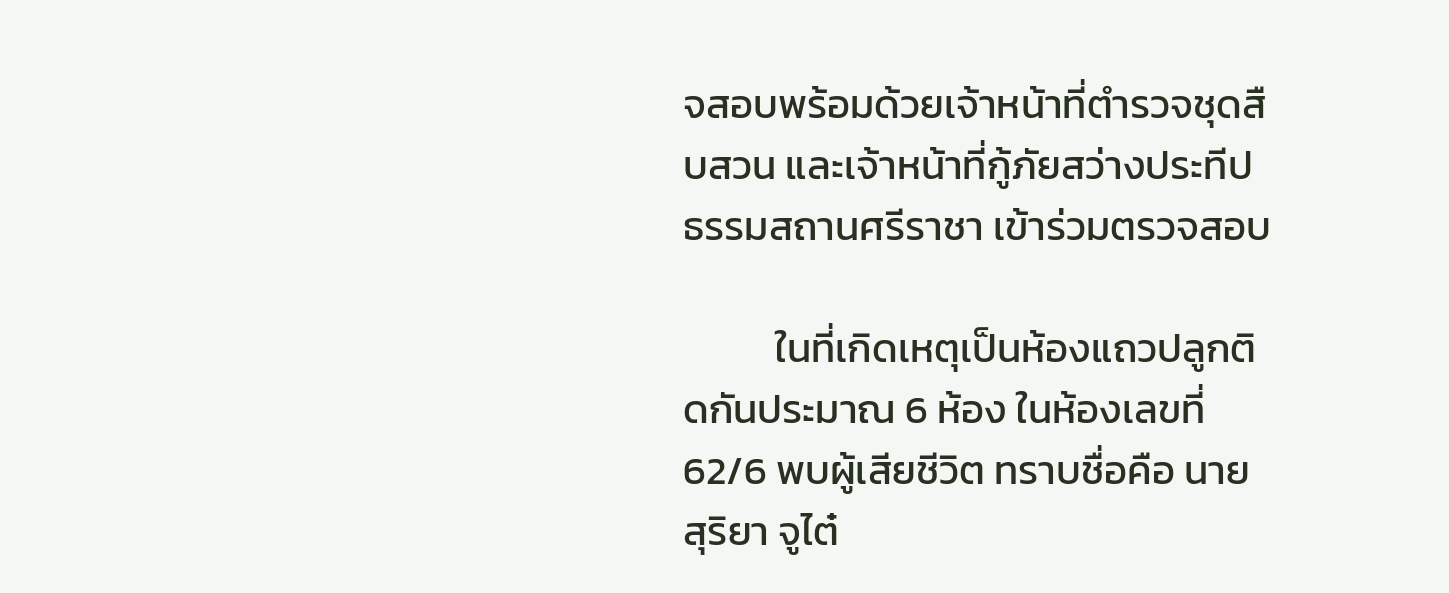จสอบพร้อมด้วยเจ้าหน้าที่ตำรวจชุดสืบสวน และเจ้าหน้าที่กู้ภัยสว่างประทีปธรรมสถานศรีราชา เข้าร่วมตรวจสอบ

          ในที่เกิดเหตุเป็นห้องแถวปลูกติดกันประมาณ 6 ห้อง ในห้องเลขที่ 62/6 พบผู้เสียชีวิต ทราบชื่อคือ นายสุริยา จูไต๋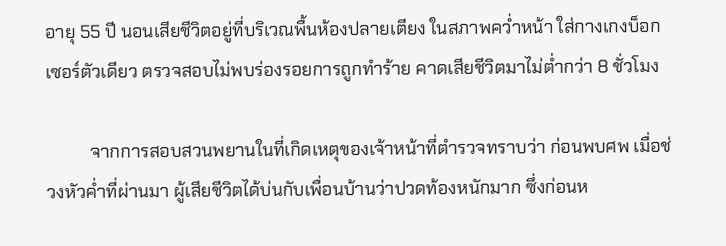อายุ 55 ปี นอนเสียชีวิตอยู่ที่บริเวณพื้นห้องปลายเตียง ในสภาพคว่ำหน้า ใส่กางเกงบ็อกเซอร์ตัวเดียว ตรวจสอบไม่พบร่องรอยการถูกทำร้าย คาดเสียชีวิตมาไม่ต่ำกว่า 8 ชั่วโมง

          จากการสอบสวนพยานในที่เกิดเหตุของเจ้าหน้าที่ตำรวจทราบว่า ก่อนพบศพ เมื่อช่วงหัวค่ำที่ผ่านมา ผู้เสียชีวิตได้บ่นกับเพื่อนบ้านว่าปวดท้องหนักมาก ซึ่งก่อนห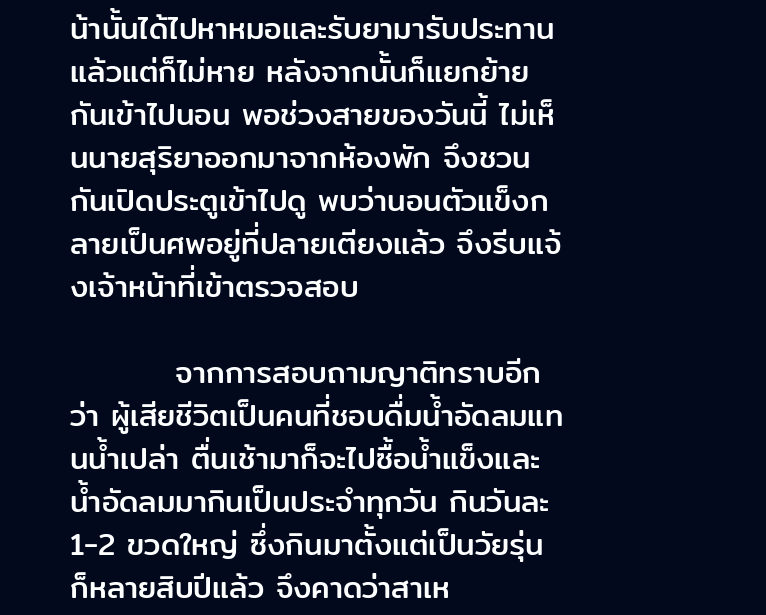น้านั้นได้ไปหาหมอและรับยามารับประทานแล้วแต่ก็ไม่หาย หลังจากนั้นก็แยกย้ายกันเข้าไปนอน พอช่วงสายของวันนี้ ไม่เห็นนายสุริยาออกมาจากห้องพัก จึงชวนกันเปิดประตูเข้าไปดู พบว่านอนตัวแข็งกลายเป็นศพอยู่ที่ปลายเตียงแล้ว จึงรีบแจ้งเจ้าหน้าที่เข้าตรวจสอบ

         จากการสอบถามญาติทราบอีกว่า ผู้เสียชีวิตเป็นคนที่ชอบดื่มน้ำอัดลมแทนน้ำเปล่า ตื่นเช้ามาก็จะไปซื้อน้ำแข็งและน้ำอัดลมมากินเป็นประจำทุกวัน กินวันละ 1-2 ขวดใหญ่ ซึ่งกินมาตั้งแต่เป็นวัยรุ่น ก็หลายสิบปีแล้ว จึงคาดว่าสาเห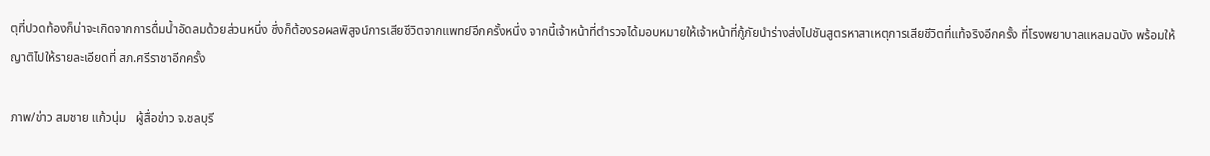ตุที่ปวดท้องก็น่าจะเกิดจากการดื่มน้ำอัดลมด้วยส่วนหนึ่ง ซึ่งก็ต้องรอผลพิสูจน์การเสียชีวิตจากแพทย์อีกครั้งหนึ่ง จากนี้เจ้าหน้าที่ตำรวจได้มอบหมายให้เจ้าหน้าที่กู้ภัยนำร่างส่งไปชันสูตรหาสาเหตุการเสียชีวิตที่แท้จริงอีกครั้ง ที่โรงพยาบาลแหลมฉบัง พร้อมให้ญาติไปให้รายละเอียดที่ สภ.ศรีราชาอีกครั้ง

ภาพ/ข่าว สมชาย แก้วนุ่ม   ผู้สื่อข่าว จ.ชลบุรี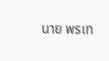นาย พรเท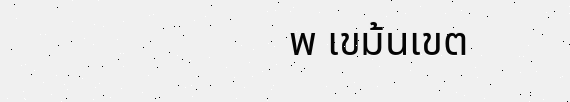พ เขม้นเขต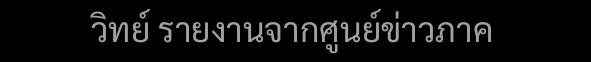วิทย์ รายงานจากศูนย์ข่าวภาค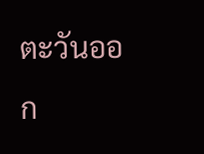ตะวันออก